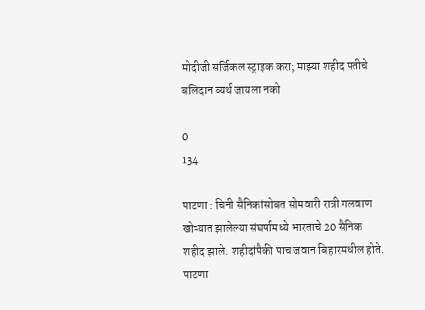मोदीजी सर्जिकल स्ट्राइक करा; माझ्या शहीद पतीचे बलिदान व्यर्थ जायला नको

0
134

पाटणा : चिनी सैनिकांसोबत सोमवारी रात्री गलवाण खोऱ्यात झालेल्या संघर्षामध्ये भारताचे 20 सैनिक शहीद झाले. शहीदांपैकी पाच जवान बिहारमधील होते. पाटणा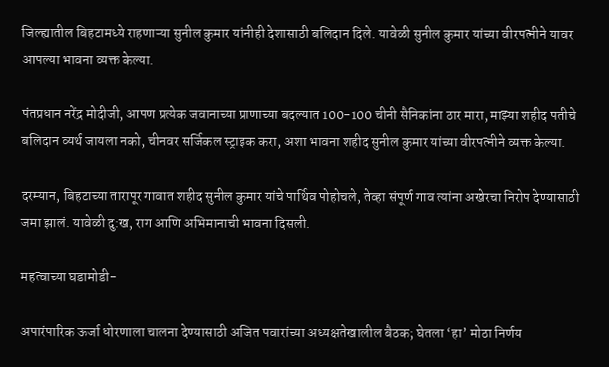जिल्ह्यातील बिहटामध्ये राहणाऱ्या सुनील कुमार यांनीही देशासाठी बलिदान दिले. यावेळी सुनील कुमार यांच्या वीरपत्नीने यावर आपल्या भावना व्यक्त केल्या.

पंतप्रधान नरेंद्र मोदीजी, आपण प्रत्येक जवानाच्या प्राणाच्या बदल्यात 100-100 चीनी सैनिकांना ठार मारा, माझ्या शहीद पतीचे बलिदान व्यर्थ जायला नको, चीनवर सर्जिकल स्ट्राइक करा, अशा भावना शहीद सुनील कुमार यांच्या वीरपत्नीने व्यक्त केल्या.

दरम्यान, बिहटाच्या तारापूर गावात शहीद सुनील कुमार यांचे पार्थिव पोहोचले, तेव्हा संपूर्ण गाव त्यांना अखेरचा निरोप देण्यासाठी जमा झालं. यावेळी दु:ख, राग आणि अभिमानाची भावना दिसली.

महत्वाच्या घडामोडी-

अपारंपारिक ऊर्जा धोरणाला चालना देण्यासाठी अजित पवारांच्या अध्यक्षतेखालील बैठक; घेतला ‘हा’ मोठा निर्णय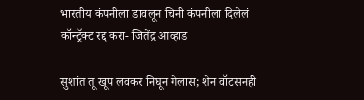भारतीय कंपनीला डावलून चिनी कंपनीला दिलेलं कॉन्ट्रॅक्ट रद्द करा- जितेंद्र आव्हाड

सुशांत तू खूप लवकर निघून गेलास; शेन वॉटसनही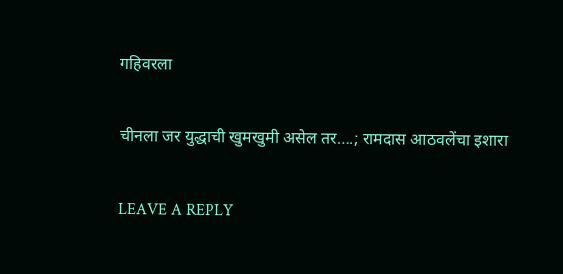गहिवरला

चीनला जर युद्धाची खुमखुमी असेल तर….; रामदास आठवलेंचा इशारा

LEAVE A REPLY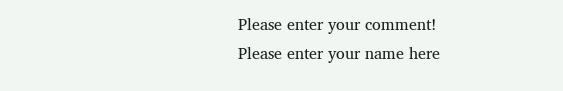Please enter your comment!
Please enter your name here